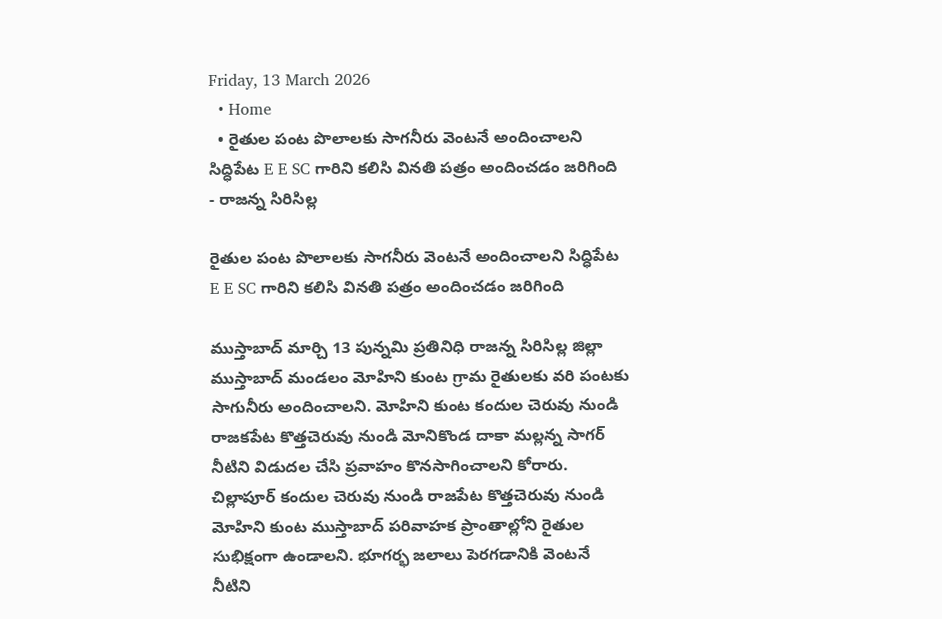Friday, 13 March 2026
  • Home
  • రైతుల పంట పొలాలకు సాగనీరు వెంటనే అందించాలని సిద్ధిపేట E E SC గారిని కలిసి వినతి పత్రం అందించడం జరిగింది
- రాజన్న సిరిసిల్ల

రైతుల పంట పొలాలకు సాగనీరు వెంటనే అందించాలని సిద్ధిపేట E E SC గారిని కలిసి వినతి పత్రం అందించడం జరిగింది

ముస్తాబాద్ మార్చి 13 పున్నమి ప్రతినిధి రాజన్న సిరిసిల్ల జిల్లా ముస్తాబాద్ మండలం మోహిని కుంట గ్రామ రైతులకు వరి పంటకు సాగునీరు అందించాలని. మోహిని కుంట కందుల చెరువు నుండి రాజకపేట కొత్తచెరువు నుండి మోనికొండ దాకా మల్లన్న సాగర్ నీటిని విడుదల చేసి ప్రవాహం కొనసాగించాలని కోరారు. చిల్లాపూర్ కందుల చెరువు నుండి రాజపేట కొత్తచెరువు నుండి మోహిని కుంట ముస్తాబాద్ పరివాహక ప్రాంతాల్లోని రైతుల సుభిక్షంగా ఉండాలని. భూగర్భ జలాలు పెరగడానికి వెంటనే నీటిని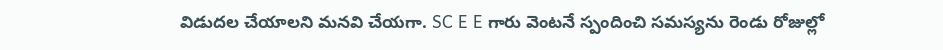విడుదల చేయాలని మనవి చేయగా. SC E E గారు వెంటనే స్పందించి సమస్యను రెండు రోజుల్లో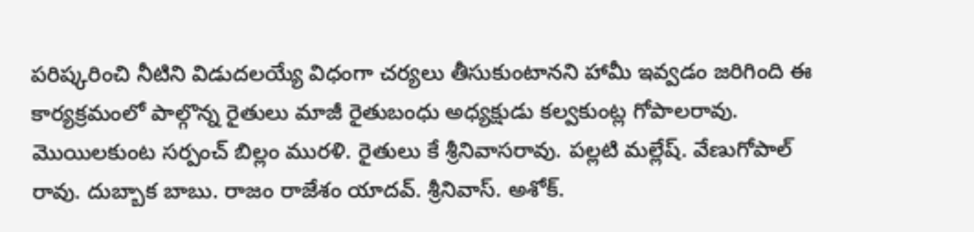పరిష్కరించి నీటిని విడుదలయ్యే విధంగా చర్యలు తీసుకుంటానని హామీ ఇవ్వడం జరిగింది ఈ కార్యక్రమంలో పాల్గొన్న రైతులు మాజీ రైతుబంధు అధ్యక్షుడు కల్వకుంట్ల గోపాలరావు. మొయిలకుంట సర్పంచ్ బిల్లం మురళి. రైతులు కే శ్రీనివాసరావు. పల్లటి మల్లేష్. వేణుగోపాల్ రావు. దుబ్బాక బాబు. రాజం రాజేశం యాదవ్. శ్రీనివాస్. అశోక్.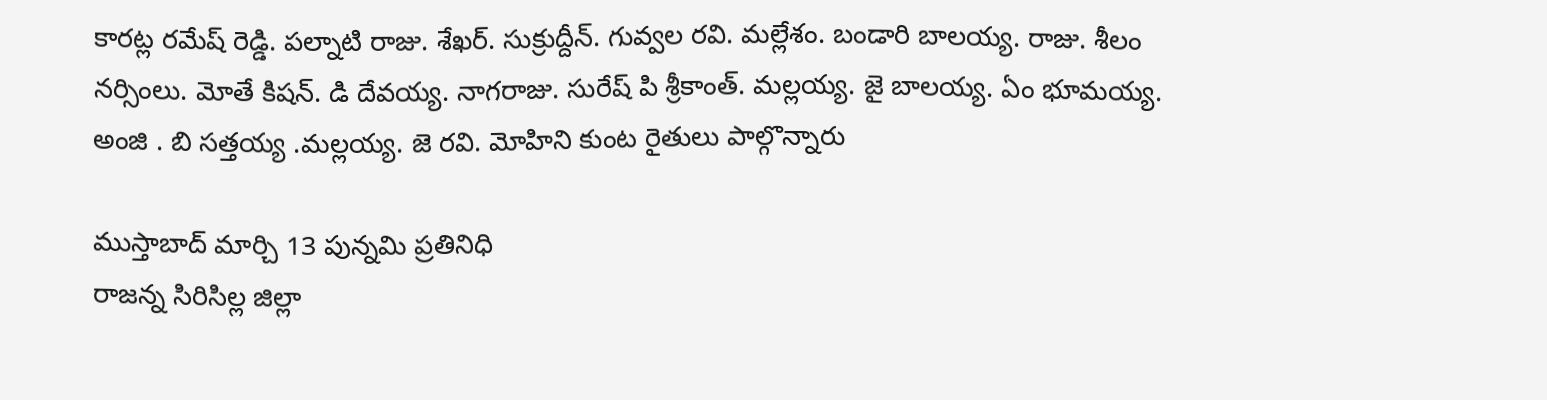కారట్ల రమేష్ రెడ్డి. పల్నాటి రాజు. శేఖర్. సుక్రుద్దీన్. గువ్వల రవి. మల్లేశం. బండారి బాలయ్య. రాజు. శీలం నర్సింలు. మోతే కిషన్. డి దేవయ్య. నాగరాజు. సురేష్ పి శ్రీకాంత్. మల్లయ్య. జై బాలయ్య. ఏం భూమయ్య. అంజి . బి సత్తయ్య .మల్లయ్య. జె రవి. మోహిని కుంట రైతులు పాల్గొన్నారు

ముస్తాబాద్ మార్చి 13 పున్నమి ప్రతినిధి
రాజన్న సిరిసిల్ల జిల్లా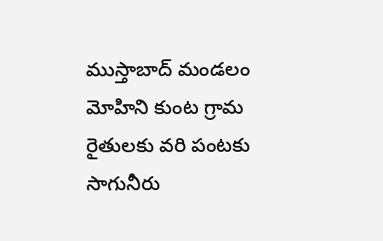ముస్తాబాద్ మండలం మోహిని కుంట గ్రామ రైతులకు వరి పంటకు సాగునీరు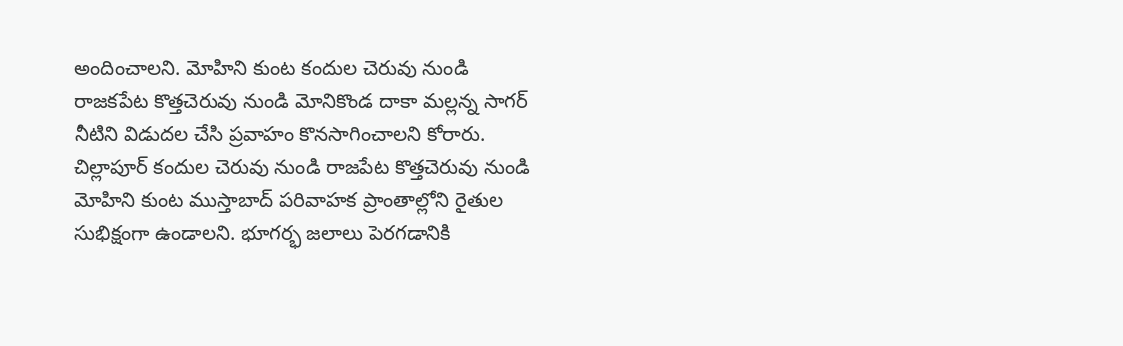అందించాలని. మోహిని కుంట కందుల చెరువు నుండి రాజకపేట కొత్తచెరువు నుండి మోనికొండ దాకా మల్లన్న సాగర్ నీటిని విడుదల చేసి ప్రవాహం కొనసాగించాలని కోరారు. చిల్లాపూర్ కందుల చెరువు నుండి రాజపేట కొత్తచెరువు నుండి మోహిని కుంట ముస్తాబాద్ పరివాహక ప్రాంతాల్లోని రైతుల సుభిక్షంగా ఉండాలని. భూగర్భ జలాలు పెరగడానికి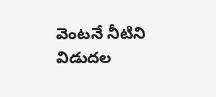వెంటనే నీటిని విడుదల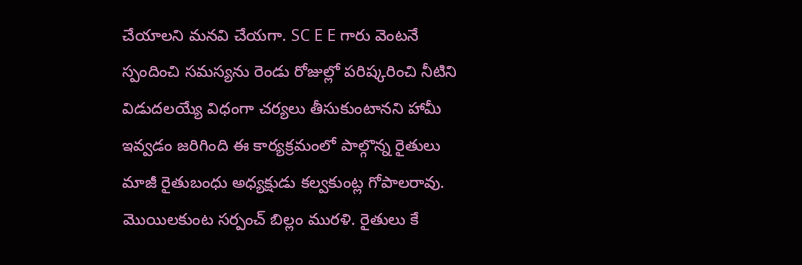చేయాలని మనవి చేయగా. SC E E గారు వెంటనే స్పందించి సమస్యను రెండు రోజుల్లో పరిష్కరించి నీటిని విడుదలయ్యే విధంగా చర్యలు తీసుకుంటానని హామీ ఇవ్వడం జరిగింది ఈ కార్యక్రమంలో పాల్గొన్న రైతులు మాజీ రైతుబంధు అధ్యక్షుడు కల్వకుంట్ల గోపాలరావు. మొయిలకుంట సర్పంచ్ బిల్లం మురళి. రైతులు కే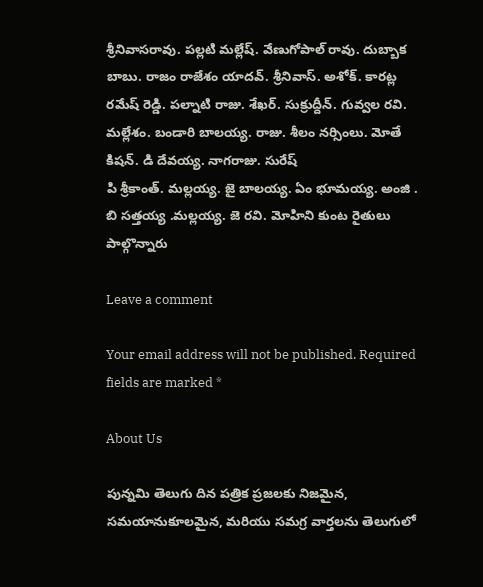శ్రీనివాసరావు. పల్లటి మల్లేష్. వేణుగోపాల్ రావు. దుబ్బాక బాబు. రాజం రాజేశం యాదవ్. శ్రీనివాస్. అశోక్. కారట్ల రమేష్ రెడ్డి. పల్నాటి రాజు. శేఖర్. సుక్రుద్దీన్. గువ్వల రవి. మల్లేశం. బండారి బాలయ్య. రాజు. శీలం నర్సింలు. మోతే కిషన్. డి దేవయ్య. నాగరాజు. సురేష్
పి శ్రీకాంత్. మల్లయ్య. జై బాలయ్య. ఏం భూమయ్య. అంజి . బి సత్తయ్య .మల్లయ్య. జె రవి. మోహిని కుంట రైతులు పాల్గొన్నారు

Leave a comment

Your email address will not be published. Required fields are marked *

About Us

పున్నమి తెలుగు దిన పత్రిక ప్రజలకు నిజమైన, సమయానుకూలమైన, మరియు సమగ్ర వార్తలను తెలుగులో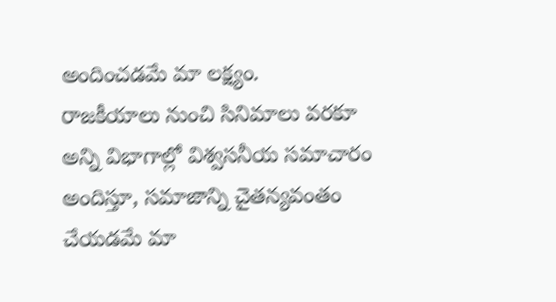అందించడమే మా లక్ష్యం.
రాజకీయాలు నుంచి సినిమాలు వరకూ అన్ని విభాగాల్లో విశ్వసనీయ సమాచారం అందిస్తూ, సమాజాన్ని చైతన్యవంతం చేయడమే మా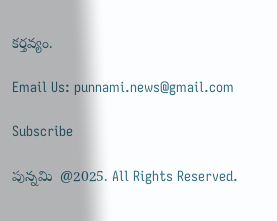కర్తవ్యం.

Email Us: punnami.news@gmail.com

Subscribe

పున్నమి  @2025. All Rights Reserved.